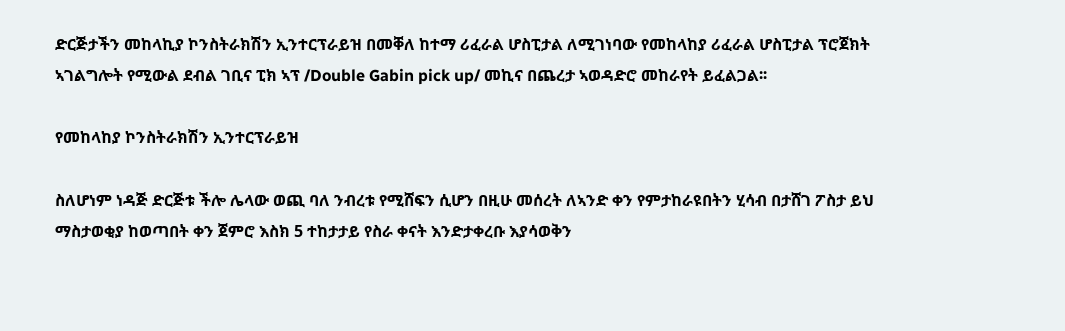ድርጅታችን መከላኪያ ኮንስትራክሽን ኢንተርፕራይዝ በመቐለ ከተማ ሪፈራል ሆስፒታል ለሚገነባው የመከላከያ ሪፈራል ሆስፒታል ፕሮጀክት ኣገልግሎት የሚውል ደብል ገቢና ፒክ ኣፕ /Double Gabin pick up/ መኪና በጨረታ ኣወዳድሮ መከራየት ይፈልጋል፡፡

የመከላከያ ኮንስትራክሽን ኢንተርፕራይዝ

ስለሆነም ነዳጅ ድርጅቱ ችሎ ሌላው ወጪ ባለ ንብረቱ የሚሸፍን ሲሆን በዚሁ መሰረት ለኣንድ ቀን የምታከራዩበትን ሂሳብ በታሸገ ፖስታ ይህ ማስታወቂያ ከወጣበት ቀን ጀምሮ እስክ 5 ተከታታይ የስራ ቀናት እንድታቀረቡ እያሳወቅን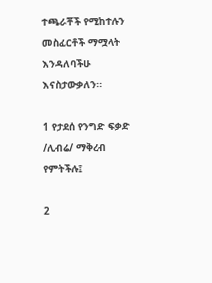ተጫራቾች የሚከተሉን መስፈርቶች ማሟላት እንዳለባችሁ እናስታውቃለን፡፡

1 የታደሰ የንግድ ፍቃድ /ሊብሬ/ ማቅረብ የምትችሉ፤

2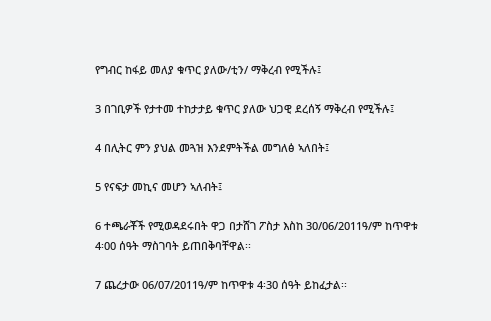የግብር ከፋይ መለያ ቁጥር ያለው/ቲን/ ማቅረብ የሚችሉ፤

3 በገቢዎች የታተመ ተከታታይ ቁጥር ያለው ህጋዊ ደረሰኝ ማቅረብ የሚችሉ፤

4 በሊትር ምን ያህል መጓዝ እንደምትችል መግለፅ ኣለበት፤

5 የናፍታ መኪና መሆን ኣለብት፤

6 ተጫራቾች የሚወዳደሩበት ዋጋ በታሸገ ፖስታ እስከ 30/06/2011ዓ/ም ከጥዋቱ 4፡00 ሰዓት ማስገባት ይጠበቅባቸዋል፡፡

7 ጨረታው 06/07/2011ዓ/ም ከጥዋቱ 4፡30 ሰዓት ይከፈታል፡፡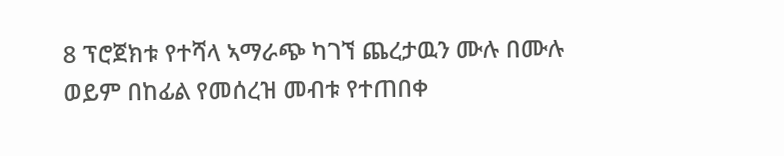8 ፕሮጀክቱ የተሻላ ኣማራጭ ካገኘ ጨረታዉን ሙሉ በሙሉ ወይም በከፊል የመሰረዝ መብቱ የተጠበቀ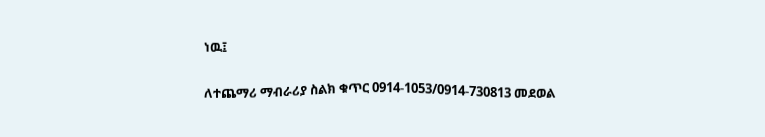ነዉ፤

ለተጨማሪ ማብራሪያ ስልክ ቁጥር 0914-1053/0914-730813 መደወል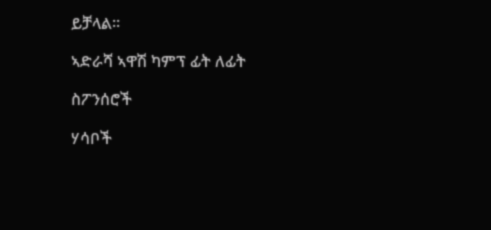ይቻላል፡፡

ኣድራሻ ኣዋሽ ካምፕ ፊት ለፊት

ስፖንሰሮች

ሃሳቦች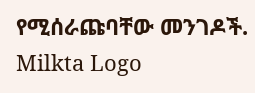የሚሰራጩባቸው መንገዶች.
Milkta Logo